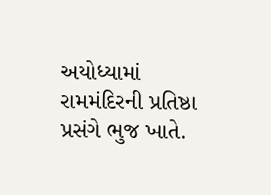અયોધ્યામાં રામમંદિરની પ્રતિષ્ઠા પ્રસંગે ભુજ ખાતે.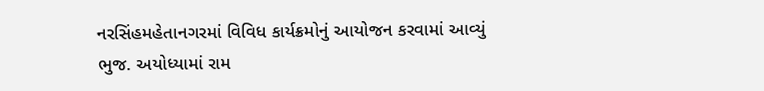નરસિંહમહેતાનગરમાં વિવિધ કાર્યક્રમોનું આયોજન કરવામાં આવ્યું
ભુજ. અયોધ્યામાં રામ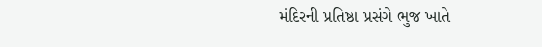મંદિરની પ્રતિષ્ઠા પ્રસંગે ભુજ ખાતે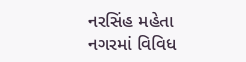નરસિંહ મહેતા નગરમાં વિવિધ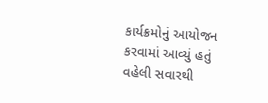કાર્યક્રમોનું આયોજન કરવામાં આવ્યું હતું વહેલી સવારથી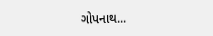ગોપનાથ...